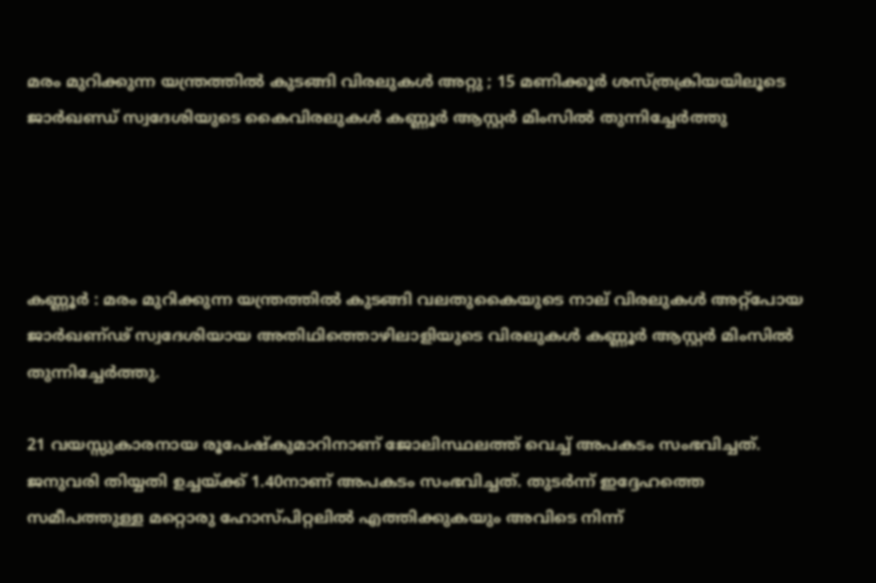മരം മുറിക്കുന്ന യന്ത്രത്തില്‍ കുടങ്ങി വിരലുകള്‍ അറ്റു ; 15 മണിക്കൂര്‍ ശസ്ത്രക്രിയയിലൂടെ ജാര്‍ഖണ്ഡ് സ്വദേശിയുടെ കൈവിരലുകള്‍ കണ്ണൂര്‍ ആസ്റ്റര്‍ മിംസില്‍ തുന്നിച്ചേര്‍ത്തു




കണ്ണൂർ : മരം മുറിക്കുന്ന യന്ത്രത്തില്‍ കുടങ്ങി വലതുകൈയുടെ നാല് വിരലുകള്‍ അറ്റ്‌പോയ ജാർഖണ്ഢ് സ്വദേശിയായ അതിഥിത്തൊഴിലാളിയുടെ വിരലുകള്‍ കണ്ണൂർ ആസ്റ്റർ മിംസില്‍ തുന്നിച്ചേർത്തു.

21 വയസ്സുകാരനായ രൂപേഷ്‌കുമാറിനാണ് ജോലിസ്ഥലത്ത് വെച്ച്‌ അപകടം സംഭവിച്ചത്. ജനുവരി തിയ്യതി ഉച്ചയ്ക്ക് 1.40നാണ് അപകടം സംഭവിച്ചത്. തുടർന്ന് ഇദ്ദേഹത്തെ സമീപത്തുള്ള മറ്റൊരു ഹോസ്പിറ്റലില്‍ എത്തിക്കുകയും അവിടെ നിന്ന്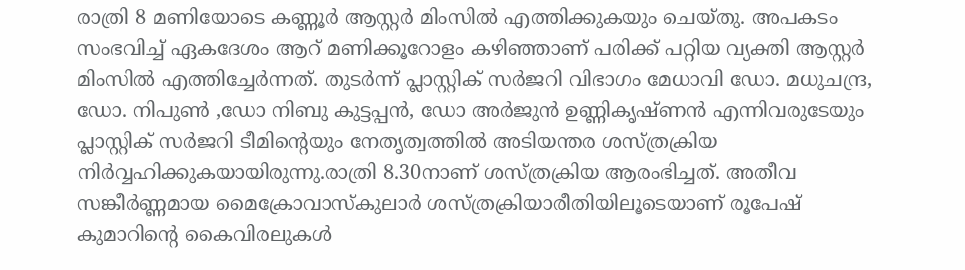രാത്രി 8 മണിയോടെ കണ്ണൂർ ആസ്റ്റർ മിംസില്‍ എത്തിക്കുകയും ചെയ്തു. അപകടം സംഭവിച്ച്‌ ഏകദേശം ആറ് മണിക്കൂറോളം കഴിഞ്ഞാണ് പരിക്ക് പറ്റിയ വ്യക്തി ആസ്റ്റർ മിംസില്‍ എത്തിച്ചേർന്നത്. തുടർന്ന് പ്ലാസ്റ്റിക് സർജറി വിഭാഗം മേധാവി ഡോ. മധുചന്ദ്ര, ഡോ. നിപുണ്‍ ,ഡോ നിബു കുട്ടപ്പൻ, ഡോ അർജുൻ ഉണ്ണികൃഷ്ണൻ എന്നിവരുടേയും പ്ലാസ്റ്റിക് സർജറി ടീമിന്റെയും നേതൃത്വത്തില്‍ അടിയന്തര ശസ്ത്രക്രിയ നിർവ്വഹിക്കുകയായിരുന്നു.രാത്രി 8.30നാണ് ശസ്ത്രക്രിയ ആരംഭിച്ചത്. അതീവ സങ്കീർണ്ണമായ മൈക്രോവാസ്‌കുലാർ ശസ്ത്രക്രിയാരീതിയിലൂടെയാണ് രൂപേഷ് കുമാറിന്റെ കൈവിരലുകള്‍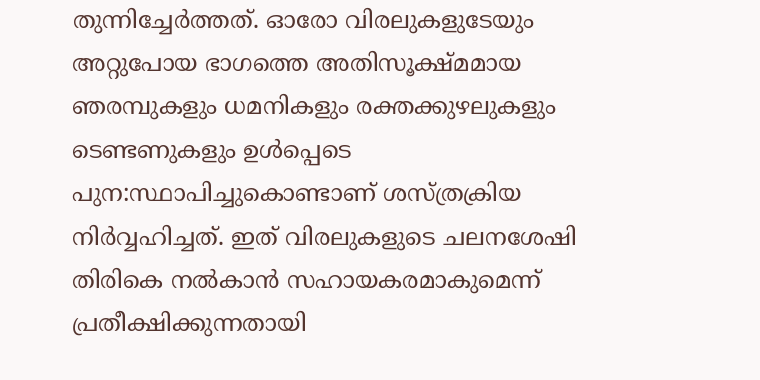തുന്നിച്ചേർത്തത്. ഓരോ വിരലുകളുടേയും അറ്റുപോയ ഭാഗത്തെ അതിസൂക്ഷ്മമായ ഞരമ്പുകളും ധമനികളും രക്തക്കുഴലുകളും ടെണ്ടണുകളും ഉള്‍പ്പെടെ പുന:സ്ഥാപിച്ചുകൊണ്ടാണ് ശസ്ത്രക്രിയ നിർവ്വഹിച്ചത്. ഇത് വിരലുകളുടെ ചലനശേഷി തിരികെ നല്‍കാൻ സഹായകരമാകുമെന്ന് പ്രതീക്ഷിക്കുന്നതായി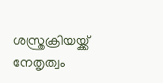ശസ്ത്രക്രിയയ്ക്ക് നേതൃത്വം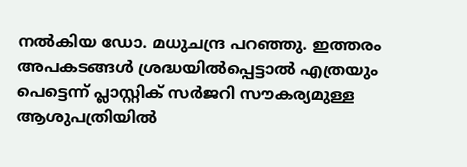നല്‍കിയ ഡോ. മധുചന്ദ്ര പറഞ്ഞു. ഇത്തരം അപകടങ്ങള്‍ ശ്രദ്ധയില്‍പ്പെട്ടാല്‍ എത്രയും പെട്ടെന്ന് പ്ലാസ്റ്റിക് സർജറി സൗകര്യമുള്ള ആശുപത്രിയില്‍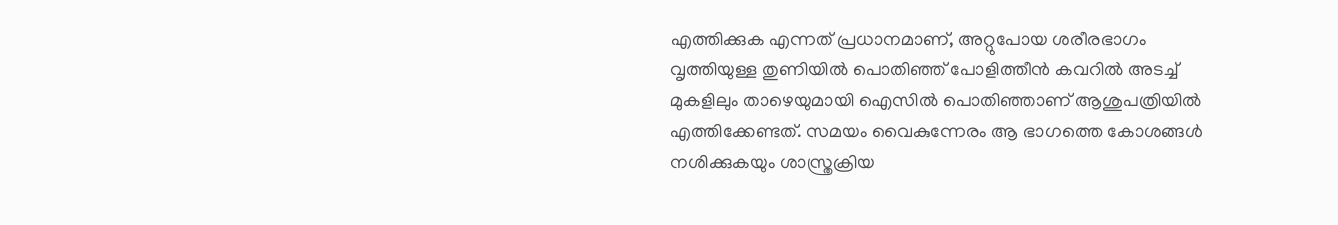എത്തിക്കുക എന്നത് പ്രധാനമാണ്, അറ്റുപോയ ശരീരഭാഗം വൃത്തിയുള്ള തുണിയില്‍ പൊതിഞ്ഞ് പോളിത്തീൻ കവറില്‍ അടച്ച്‌ മുകളിലും താഴെയുമായി ഐസില്‍ പൊതിഞ്ഞാണ് ആശുപത്രിയില്‍ എത്തിക്കേണ്ടത്. സമയം വൈകുന്നേരം ആ ഭാഗത്തെ കോശങ്ങള്‍ നശിക്കുകയും ശാസ്ത്രക്രിയ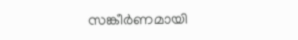സങ്കീർണമായി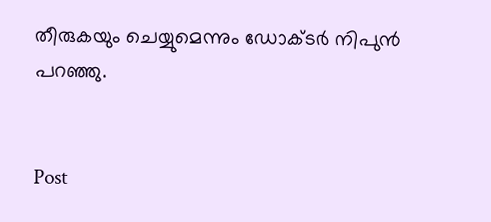തീരുകയും ചെയ്യുമെന്നും ഡോക്ടർ നിപുൻ പറഞ്ഞു.


Post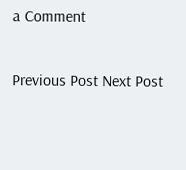a Comment

Previous Post Next Post